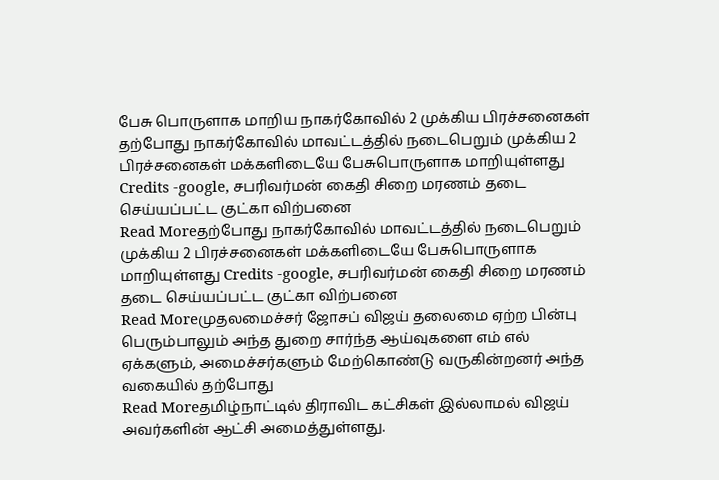பேசு பொருளாக மாறிய நாகர்கோவில் 2 முக்கிய பிரச்சனைகள்
தற்போது நாகர்கோவில் மாவட்டத்தில் நடைபெறும் முக்கிய 2 பிரச்சனைகள் மக்களிடையே பேசுபொருளாக மாறியுள்ளது Credits -google, சபரிவர்மன் கைதி சிறை மரணம் தடை செய்யப்பட்ட குட்கா விற்பனை
Read Moreதற்போது நாகர்கோவில் மாவட்டத்தில் நடைபெறும் முக்கிய 2 பிரச்சனைகள் மக்களிடையே பேசுபொருளாக மாறியுள்ளது Credits -google, சபரிவர்மன் கைதி சிறை மரணம் தடை செய்யப்பட்ட குட்கா விற்பனை
Read Moreமுதலமைச்சர் ஜோசப் விஜய் தலைமை ஏற்ற பின்பு பெரும்பாலும் அந்த துறை சார்ந்த ஆய்வுகளை எம் எல் ஏக்களும், அமைச்சர்களும் மேற்கொண்டு வருகின்றனர் அந்த வகையில் தற்போது
Read Moreதமிழ்நாட்டில் திராவிட கட்சிகள் இல்லாமல் விஜய் அவர்களின் ஆட்சி அமைத்துள்ளது.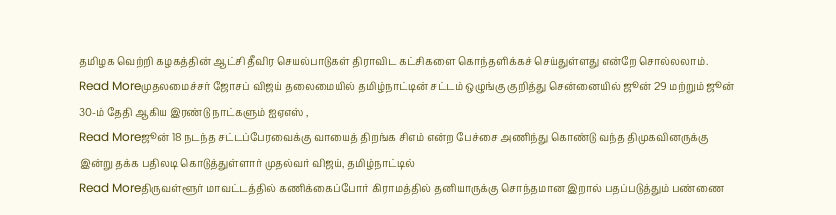தமிழக வெற்றி கழகத்தின் ஆட்சி தீவிர செயல்பாடுகள் திராவிட கட்சிகளை கொந்தளிக்கச் செய்துள்ளது என்றே சொல்லலாம்.
Read Moreமுதலமைச்சர் ஜோசப் விஜய் தலைமையில் தமிழ்நாட்டின் சட்டம் ஒழுங்கு குறித்து சென்னையில் ஜூன் 29 மற்றும் ஜூன் 30-ம் தேதி ஆகிய இரண்டு நாட்களும் ஐஏஎஸ் ,
Read Moreஜூன் 18 நடந்த சட்டப்பேரவைக்கு வாயைத் திறங்க சிஎம் என்ற பேச்சை அணிந்து கொண்டு வந்த திமுகவினருக்கு இன்று தக்க பதிலடி கொடுத்துள்ளார் முதல்வர் விஜய், தமிழ்நாட்டில்
Read Moreதிருவள்ளூர் மாவட்டத்தில் கணிக்கைப்போர் கிராமத்தில் தனியாருக்கு சொந்தமான இறால் பதப்படுத்தும் பண்ணை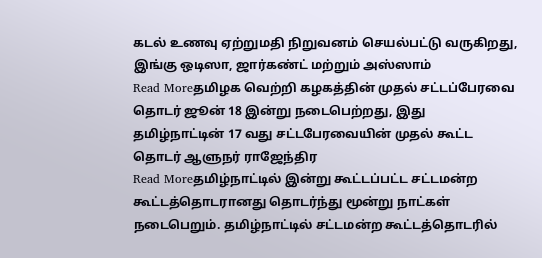கடல் உணவு ஏற்றுமதி நிறுவனம் செயல்பட்டு வருகிறது, இங்கு ஒடிஸா, ஜார்கண்ட் மற்றும் அஸ்ஸாம்
Read Moreதமிழக வெற்றி கழகத்தின் முதல் சட்டப்பேரவை தொடர் ஜூன் 18 இன்று நடைபெற்றது, இது தமிழ்நாட்டின் 17 வது சட்டபேரவையின் முதல் கூட்ட தொடர் ஆளுநர் ராஜேந்திர
Read Moreதமிழ்நாட்டில் இன்று கூட்டப்பட்ட சட்டமன்ற கூட்டத்தொடரானது தொடர்ந்து மூன்று நாட்கள் நடைபெறும். தமிழ்நாட்டில் சட்டமன்ற கூட்டத்தொடரில்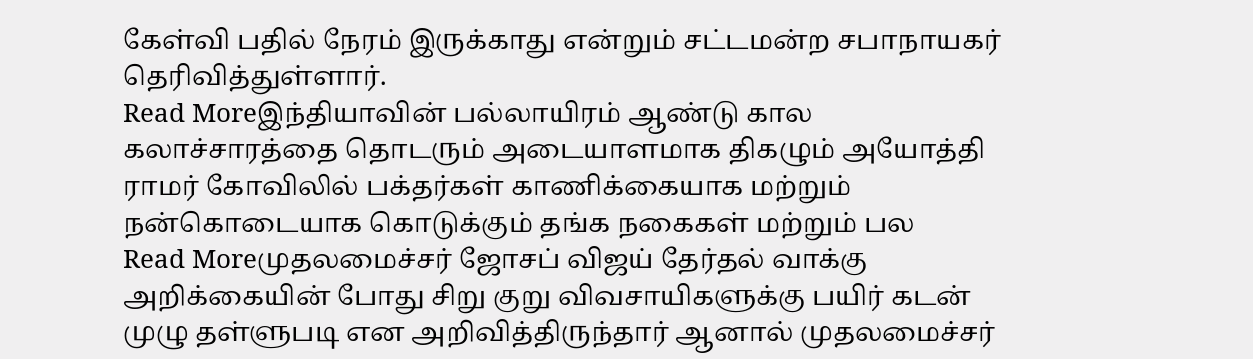கேள்வி பதில் நேரம் இருக்காது என்றும் சட்டமன்ற சபாநாயகர் தெரிவித்துள்ளார்.
Read Moreஇந்தியாவின் பல்லாயிரம் ஆண்டு கால கலாச்சாரத்தை தொடரும் அடையாளமாக திகழும் அயோத்தி ராமர் கோவிலில் பக்தர்கள் காணிக்கையாக மற்றும் நன்கொடையாக கொடுக்கும் தங்க நகைகள் மற்றும் பல
Read Moreமுதலமைச்சர் ஜோசப் விஜய் தேர்தல் வாக்கு அறிக்கையின் போது சிறு குறு விவசாயிகளுக்கு பயிர் கடன் முழு தள்ளுபடி என அறிவித்திருந்தார் ஆனால் முதலமைச்சர்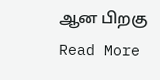ஆன பிறகு
Read More